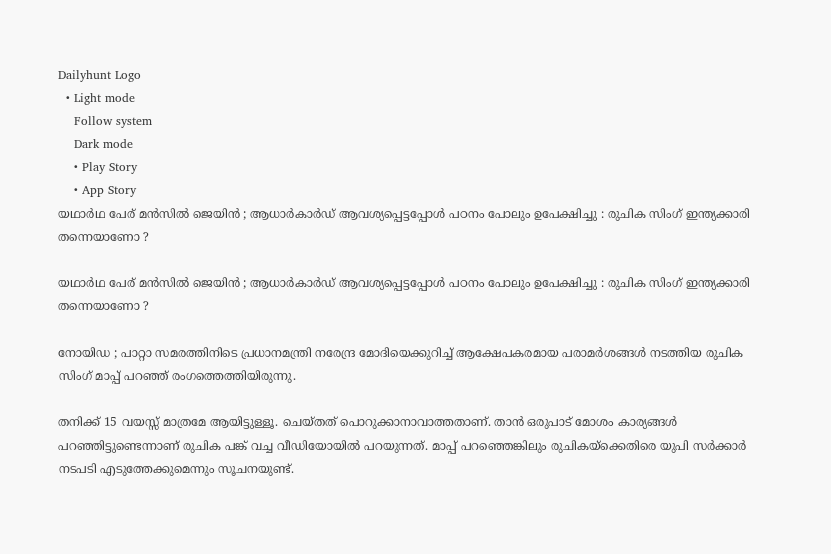Dailyhunt Logo
  • Light mode
    Follow system
    Dark mode
    • Play Story
    • App Story
യഥാര്‍ഥ പേര് മൻസില്‍ ജെയിൻ ; ആധാര്‍കാര്‍ഡ് ആവശ്യപ്പെട്ടപ്പോള്‍ പഠനം പോലും ഉപേക്ഷിച്ചു : രുചിക സിംഗ് ഇന്ത്യക്കാരി തന്നെയാണോ ?

യഥാര്‍ഥ പേര് മൻസില്‍ ജെയിൻ ; ആധാര്‍കാര്‍ഡ് ആവശ്യപ്പെട്ടപ്പോള്‍ പഠനം പോലും ഉപേക്ഷിച്ചു : രുചിക സിംഗ് ഇന്ത്യക്കാരി തന്നെയാണോ ?

നോയിഡ ; പാറ്റാ സമരത്തിനിടെ പ്രധാനമന്ത്രി നരേന്ദ്ര മോദിയെക്കുറിച്ച്‌ ആക്ഷേപകരമായ പരാമർശങ്ങള്‍ നടത്തിയ രുചിക സിംഗ് മാപ്പ് പറഞ്ഞ് രംഗത്തെത്തിയിരുന്നു.

തനിക്ക് 15 വയസ്സ് മാത്രമേ ആയിട്ടുള്ളൂ. ചെയ്തത് പൊറുക്കാനാവാത്തതാണ്. താൻ ഒരുപാട് മോശം കാര്യങ്ങള്‍ പറഞ്ഞിട്ടുണ്ടെന്നാണ് രുചിക പങ്ക് വച്ച വീഡിയോയില്‍ പറയുന്നത്. മാപ്പ് പറഞ്ഞെങ്കിലും രുചികയ്‌ക്കെതിരെ യുപി സർക്കാർ നടപടി എടുത്തേക്കുമെന്നും സൂചനയുണ്ട്.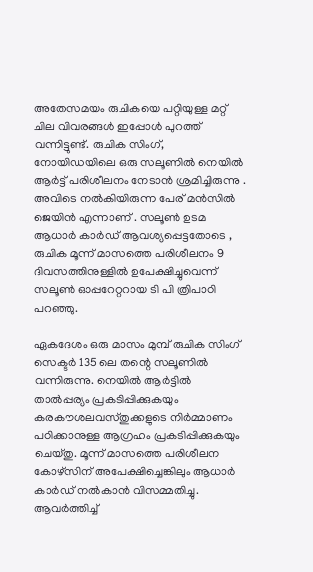അതേസമയം രുചികയെ പറ്റിയുള്ള മറ്റ് ചില വിവരങ്ങള്‍ ഇപ്പോള്‍ പുറത്ത് വന്നിട്ടുണ്ട്. രുചിക സിംഗ്, നോയിഡയിലെ ഒരു സലൂണില്‍ നെയില്‍ ആർട്ട് പരിശീലനം നേടാൻ ശ്രമിച്ചിരുന്നു . അവിടെ നല്‍കിയിരുന്ന പേര് മൻസില്‍ ജെയിൻ എന്നാണ് . സലൂണ്‍ ഉടമ ആധാർ കാർഡ് ആവശ്യപ്പെട്ടതോടെ , രുചിക മൂന്ന് മാസത്തെ പരിശീലനം 9 ദിവസത്തിനുള്ളില്‍ ഉപേക്ഷിച്ചുവെന്ന് സലൂണ്‍ ഓപ്പറേറ്ററായ ടി പി ത്രിപാഠി പറഞ്ഞു.

ഏകദേശം ഒരു മാസം മുമ്പ് രുചിക സിംഗ് സെക്ടർ 135 ലെ തന്റെ സലൂണില്‍ വന്നിരുന്നു. നെയില്‍ ആർട്ടില്‍ താല്‍പ്പര്യം പ്രകടിപ്പിക്കുകയും കരകൗശലവസ്തുക്കളുടെ നിർമ്മാണം പഠിക്കാനുള്ള ആഗ്രഹം പ്രകടിപ്പിക്കുകയും ചെയ്തു. മൂന്ന് മാസത്തെ പരിശീലന കോഴ്‌സിന് അപേക്ഷിച്ചെങ്കിലും ആധാർ കാർഡ് നല്‍കാൻ വിസമ്മതിച്ചു. ആവർത്തിച്ച്‌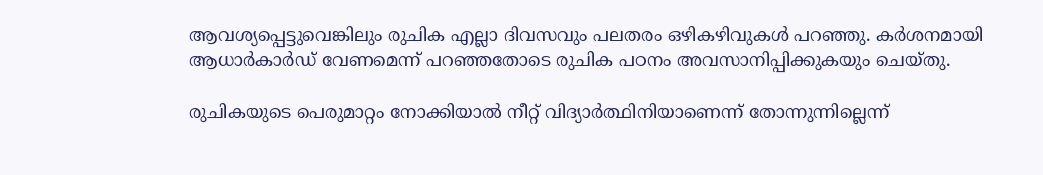ആവശ്യപ്പെട്ടുവെങ്കിലും രുചിക എല്ലാ ദിവസവും പലതരം ഒഴികഴിവുകള്‍ പറഞ്ഞു. കർശനമായി ആധാർകാർഡ് വേണമെന്ന് പറഞ്ഞതോടെ രുചിക പഠനം അവസാനിപ്പിക്കുകയും ചെയ്തു.

രുചികയുടെ പെരുമാറ്റം നോക്കിയാല്‍ നീറ്റ് വിദ്യാർത്ഥിനിയാണെന്ന് തോന്നുന്നില്ലെന്ന്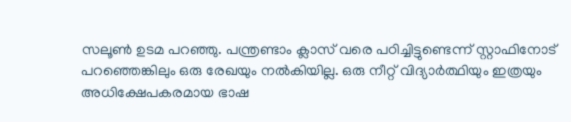സലൂണ്‍ ഉടമ പറഞ്ഞു. പന്ത്രണ്ടാം ക്ലാസ് വരെ പഠിച്ചിട്ടുണ്ടെന്ന് സ്റ്റാഫിനോട് പറഞ്ഞെങ്കിലും ഒരു രേഖയും നല്‍കിയില്ല. ഒരു നീറ്റ് വിദ്യാർത്ഥിയും ഇത്രയും അധിക്ഷേപകരമായ ഭാഷ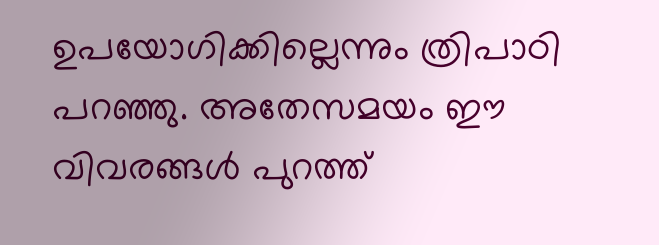ഉപയോഗിക്കില്ലെന്നും ത്രിപാഠി പറഞ്ഞു. അതേസമയം ഈ വിവരങ്ങള്‍ പുറത്ത്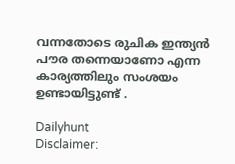വന്നതോടെ രുചിക ഇന്ത്യൻ പൗര തന്നെയാണോ എന്ന കാര്യത്തിലും സംശയം ഉണ്ടായിട്ടുണ്ട് .

Dailyhunt
Disclaimer: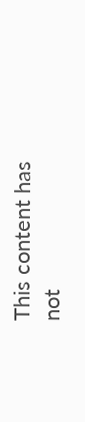This content has not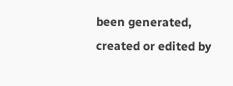been generated, created or edited by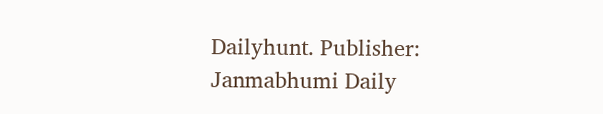Dailyhunt. Publisher: Janmabhumi Daily